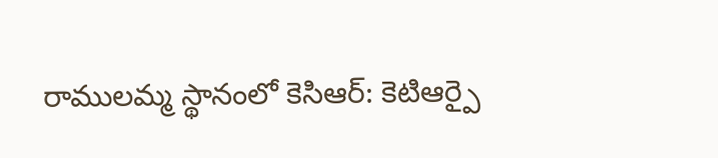రాములమ్మ స్థానంలో కెసిఆర్: కెటిఆర్పై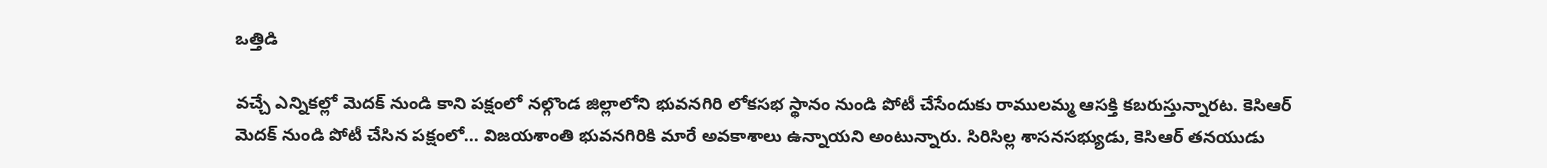ఒత్తిడి

వచ్చే ఎన్నికల్లో మెదక్ నుండి కాని పక్షంలో నల్గొండ జిల్లాలోని భువనగిరి లోకసభ స్థానం నుండి పోటీ చేసేందుకు రాములమ్మ ఆసక్తి కబరుస్తున్నారట. కెసిఆర్ మెదక్ నుండి పోటీ చేసిన పక్షంలో... విజయశాంతి భువనగిరికి మారే అవకాశాలు ఉన్నాయని అంటున్నారు. సిరిసిల్ల శాసనసభ్యుడు, కెసిఆర్ తనయుడు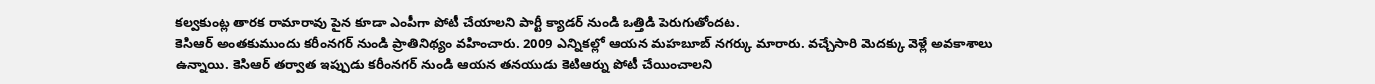కల్వకుంట్ల తారక రామారావు పైన కూడా ఎంపీగా పోటీ చేయాలని పార్టీ క్యాడర్ నుండి ఒత్తిడి పెరుగుతోందట.
కెసిఆర్ అంతకుముందు కరీంనగర్ నుండి ప్రాతినిథ్యం వహించారు. 2009 ఎన్నికల్లో ఆయన మహబూబ్ నగర్కు మారారు. వచ్చేసారి మెదక్కు వెళ్లే అవకాశాలు ఉన్నాయి. కెసిఆర్ తర్వాత ఇప్పుడు కరీంనగర్ నుండి ఆయన తనయుడు కెటిఆర్ను పోటీ చేయించాలని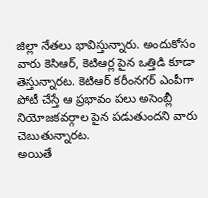జిల్లా నేతలు భావిస్తున్నారు. అందుకోసం వారు కెసిఆర్, కెటిఆర్ల పైన ఒత్తిడి కూడా తెస్తున్నారట. కెటిఆర్ కరీంనగర్ ఎంపీగా పోటీ చేస్తే ఆ ప్రభావం పలు అసెంబ్లీ నియోజకవర్గాల పైన పడుతుందని వారు చెబుతున్నారట.
అయితే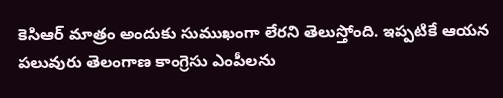కెసిఆర్ మాత్రం అందుకు సుముఖంగా లేరని తెలుస్తోంది. ఇప్పటికే ఆయన పలువురు తెలంగాణ కాంగ్రెసు ఎంపీలను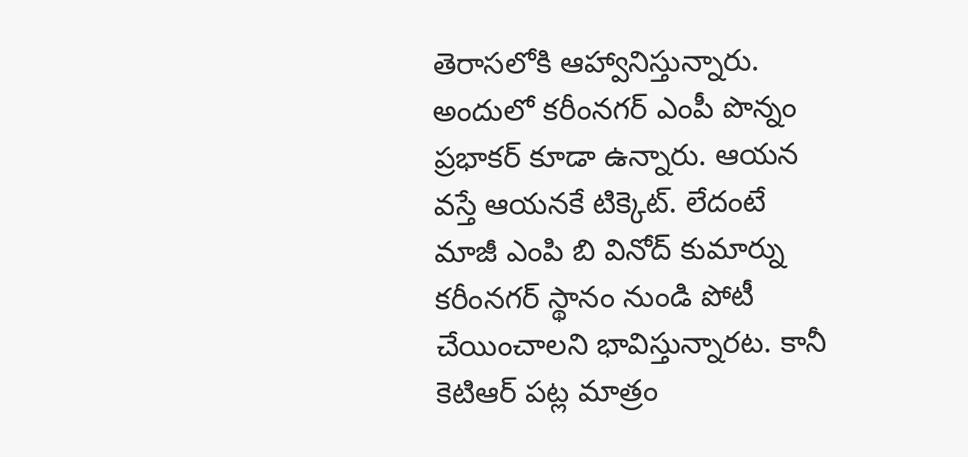తెరాసలోకి ఆహ్వానిస్తున్నారు. అందులో కరీంనగర్ ఎంపీ పొన్నం ప్రభాకర్ కూడా ఉన్నారు. ఆయన వస్తే ఆయనకే టిక్కెట్. లేదంటే మాజీ ఎంపి బి వినోద్ కుమార్ను కరీంనగర్ స్థానం నుండి పోటీ చేయించాలని భావిస్తున్నారట. కానీ కెటిఆర్ పట్ల మాత్రం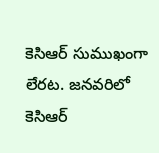కెసిఆర్ సుముఖంగా లేరట. జనవరిలో కెసిఆర్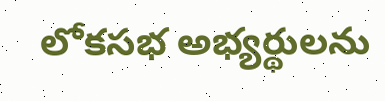లోకసభ అభ్యర్థులను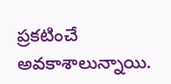ప్రకటించే అవకాశాలున్నాయి.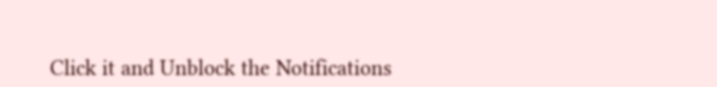Click it and Unblock the Notifications